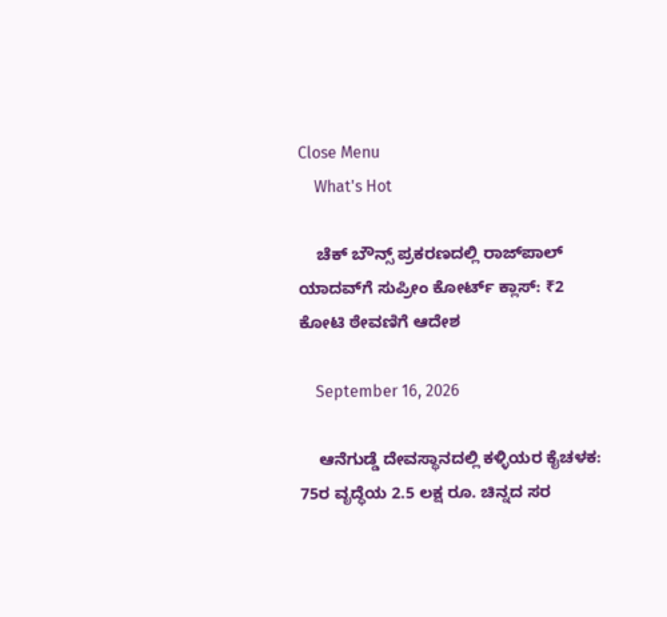Close Menu
    What's Hot

    ಚೆಕ್ ಬೌನ್ಸ್ ಪ್ರಕರಣದಲ್ಲಿ ರಾಜ್‌ಪಾಲ್ ಯಾದವ್‌ಗೆ ಸುಪ್ರೀಂ ಕೋರ್ಟ್‌ ಕ್ಲಾಸ್: ₹2 ಕೋಟಿ ಠೇವಣಿಗೆ ಆದೇಶ

    September 16, 2026

    ಆನೆಗುಡ್ಡೆ ದೇವಸ್ಥಾನದಲ್ಲಿ ಕಳ್ಳಿಯರ ಕೈಚಳಕ: 75ರ ವೃದ್ಧೆಯ 2.5 ಲಕ್ಷ ರೂ. ಚಿನ್ನದ ಸರ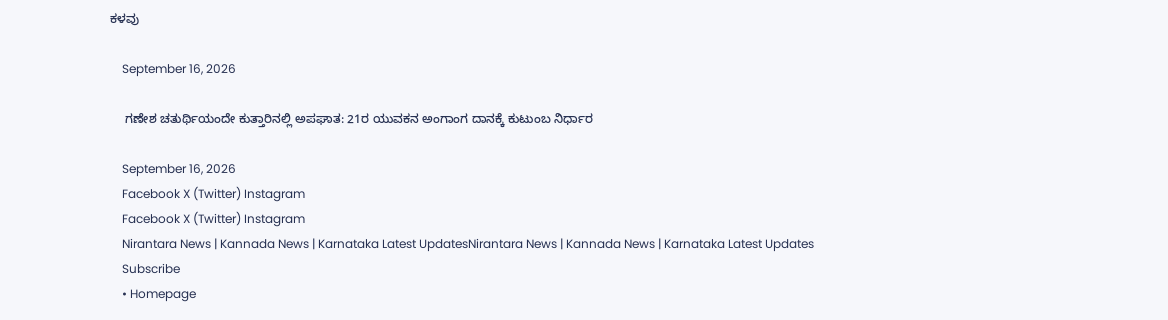ಕಳವು

    September 16, 2026

    ಗಣೇಶ ಚತುರ್ಥಿಯಂದೇ ಕುತ್ತಾರಿನಲ್ಲಿ ಅಪಘಾತ: 21ರ ಯುವಕನ ಅಂಗಾಂಗ ದಾನಕ್ಕೆ ಕುಟುಂಬ ನಿರ್ಧಾರ

    September 16, 2026
    Facebook X (Twitter) Instagram
    Facebook X (Twitter) Instagram
    Nirantara News | Kannada News | Karnataka Latest UpdatesNirantara News | Kannada News | Karnataka Latest Updates
    Subscribe
    • Homepage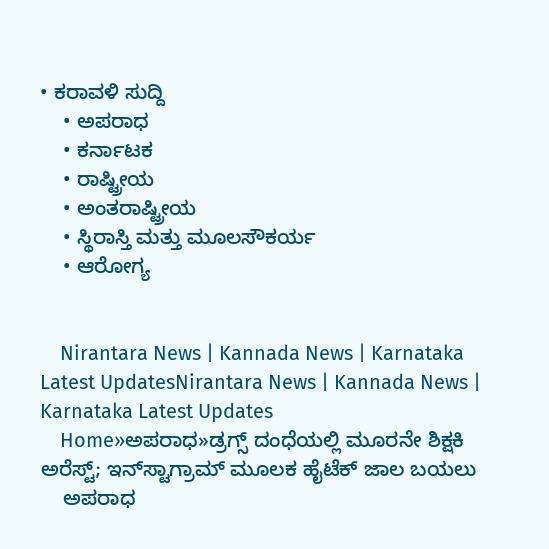• ಕರಾವಳಿ ಸುದ್ದಿ
    • ಅಪರಾಧ
    • ಕರ್ನಾಟಕ
    • ರಾಷ್ಟ್ರೀಯ
    • ಅಂತರಾಷ್ಟ್ರೀಯ
    • ಸ್ಥಿರಾಸ್ತಿ ಮತ್ತು ಮೂಲಸೌಕರ್ಯ
    • ಆರೋಗ್ಯ


    Nirantara News | Kannada News | Karnataka Latest UpdatesNirantara News | Kannada News | Karnataka Latest Updates
    Home»ಅಪರಾಧ»ಡ್ರಗ್ಸ್ ದಂಧೆಯಲ್ಲಿ ಮೂರನೇ ಶಿಕ್ಷಕಿ ಅರೆಸ್ಟ್; ಇನ್‌ಸ್ಟಾಗ್ರಾಮ್ ಮೂಲಕ ಹೈಟೆಕ್ ಜಾಲ ಬಯಲು
    ಅಪರಾಧ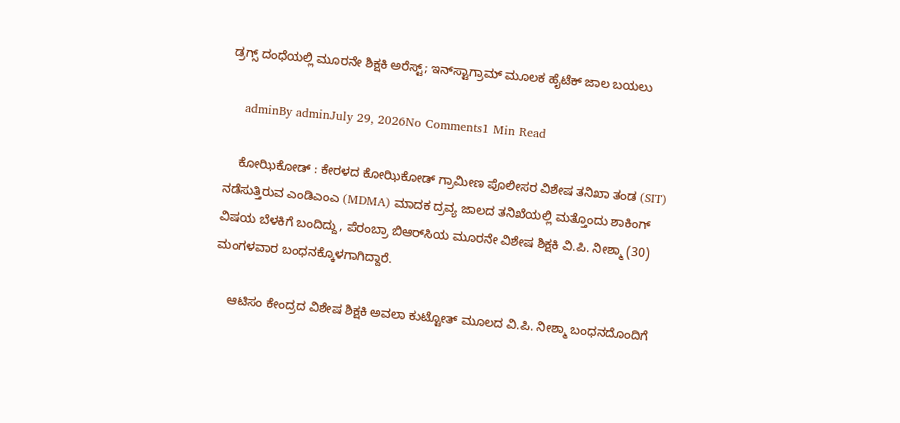ಡ್ರಗ್ಸ್ ದಂಧೆಯಲ್ಲಿ ಮೂರನೇ ಶಿಕ್ಷಕಿ ಅರೆಸ್ಟ್; ಇನ್‌ಸ್ಟಾಗ್ರಾಮ್ ಮೂಲಕ ಹೈಟೆಕ್ ಜಾಲ ಬಯಲು

    adminBy adminJuly 29, 2026No Comments1 Min Read

    ಕೋಝಿಕೋಡ್ : ಕೇರಳದ ಕೋಝಿಕೋಡ್ ಗ್ರಾಮೀಣ ಪೊಲೀಸರ ವಿಶೇಷ ತನಿಖಾ ತಂಡ (SIT) ನಡೆಸುತ್ತಿರುವ ಎಂಡಿಎಂಎ (MDMA) ಮಾದಕ ದ್ರವ್ಯ ಜಾಲದ ತನಿಖೆಯಲ್ಲಿ ಮತ್ತೊಂದು ಶಾಕಿಂಗ್ ವಿಷಯ ಬೆಳಕಿಗೆ ಬಂದಿದ್ದು, ಪೆರಂಬ್ರಾ ಬಿಆರ್‌ಸಿಯ ಮೂರನೇ ವಿಶೇಷ ಶಿಕ್ಷಕಿ ವಿ.ಪಿ. ನೀಶ್ಮಾ (30) ಮಂಗಳವಾರ ಬಂಧನಕ್ಕೊಳಗಾಗಿದ್ದಾರೆ.

    ಆಟಿಸಂ ಕೇಂದ್ರದ ವಿಶೇಷ ಶಿಕ್ಷಕಿ ಅವಲಾ ಕುಟ್ಟೋತ್ ಮೂಲದ ವಿ.ಪಿ. ನೀಶ್ಮಾ ಬಂಧನದೊಂದಿಗೆ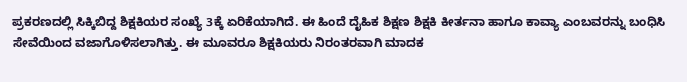ಪ್ರಕರಣದಲ್ಲಿ ಸಿಕ್ಕಿಬಿದ್ದ ಶಿಕ್ಷಕಿಯರ ಸಂಖ್ಯೆ 3ಕ್ಕೆ ಏರಿಕೆಯಾಗಿದೆ. ಈ ಹಿಂದೆ ದೈಹಿಕ ಶಿಕ್ಷಣ ಶಿಕ್ಷಕಿ ಕೀರ್ತನಾ ಹಾಗೂ ಕಾವ್ಯಾ ಎಂಬವರನ್ನು ಬಂಧಿಸಿ ಸೇವೆಯಿಂದ ವಜಾಗೊಳಿಸಲಾಗಿತ್ತು. ಈ ಮೂವರೂ ಶಿಕ್ಷಕಿಯರು ನಿರಂತರವಾಗಿ ಮಾದಕ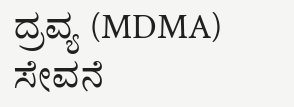ದ್ರವ್ಯ (MDMA) ಸೇವನೆ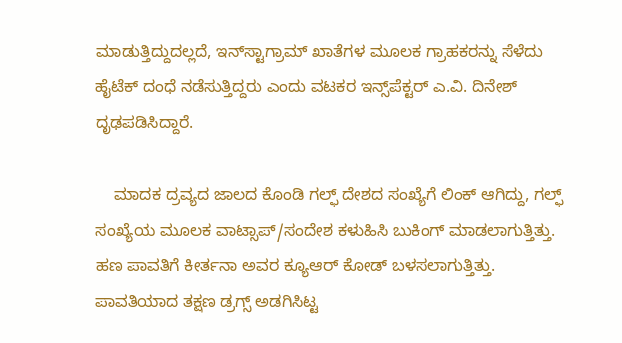ಮಾಡುತ್ತಿದ್ದುದಲ್ಲದೆ, ಇನ್‌ಸ್ಟಾಗ್ರಾಮ್ ಖಾತೆಗಳ ಮೂಲಕ ಗ್ರಾಹಕರನ್ನು ಸೆಳೆದು ಹೈಟೆಕ್ ದಂಧೆ ನಡೆಸುತ್ತಿದ್ದರು ಎಂದು ವಟಕರ ಇನ್ಸ್‌ಪೆಕ್ಟರ್ ಎ.ವಿ. ದಿನೇಶ್ ದೃಢಪಡಿಸಿದ್ದಾರೆ.

    ಮಾದಕ ದ್ರವ್ಯದ ಜಾಲದ ಕೊಂಡಿ ಗಲ್ಫ್ ದೇಶದ ಸಂಖ್ಯೆಗೆ ಲಿಂಕ್ ಆಗಿದ್ದು, ಗಲ್ಫ್ ಸಂಖ್ಯೆಯ ಮೂಲಕ ವಾಟ್ಸಾಪ್/ಸಂದೇಶ ಕಳುಹಿಸಿ ಬುಕಿಂಗ್ ಮಾಡಲಾಗುತ್ತಿತ್ತು. ಹಣ ಪಾವತಿಗೆ ಕೀರ್ತನಾ ಅವರ ಕ್ಯೂಆರ್ ಕೋಡ್ ಬಳಸಲಾಗುತ್ತಿತ್ತು. ಪಾವತಿಯಾದ ತಕ್ಷಣ ಡ್ರಗ್ಸ್ ಅಡಗಿಸಿಟ್ಟ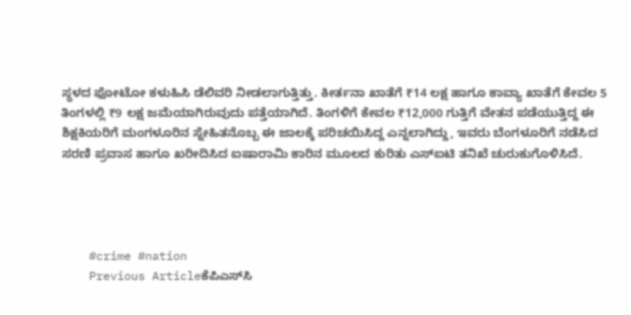ಸ್ಥಳದ ಫೋಟೋ ಕಳುಹಿಸಿ ಡೆಲಿವರಿ ನೀಡಲಾಗುತ್ತಿತ್ತು. ಕೀರ್ತನಾ ಖಾತೆಗೆ ₹14 ಲಕ್ಷ ಹಾಗೂ ಕಾವ್ಯಾ ಖಾತೆಗೆ ಕೇವಲ 5 ತಿಂಗಳಲ್ಲಿ ₹9 ಲಕ್ಷ ಜಮೆಯಾಗಿರುವುದು ಪತ್ತೆಯಾಗಿದೆ. ತಿಂಗಳಿಗೆ ಕೇವಲ ₹12,000 ಗುತ್ತಿಗೆ ವೇತನ ಪಡೆಯುತ್ತಿದ್ದ ಈ ಶಿಕ್ಷಕಿಯರಿಗೆ ಮಂಗಳೂರಿನ ಸ್ನೇಹಿತನೊಬ್ಬ ಈ ಜಾಲಕ್ಕೆ ಪರಿಚಯಿಸಿದ್ದ ಎನ್ನಲಾಗಿದ್ದು, ಇವರು ಬೆಂಗಳೂರಿಗೆ ನಡೆಸಿದ ಸರಣಿ ಪ್ರವಾಸ ಹಾಗೂ ಖರೀದಿಸಿದ ಐಷಾರಾಮಿ ಕಾರಿನ ಮೂಲದ ಕುರಿತು ಎಸ್‌ಐಟಿ ತನಿಖೆ ಚುರುಕುಗೊಳಿಸಿದೆ.




    #crime #nation
    Previous Articleಕೆಪಿಎಸ್‌ಸಿ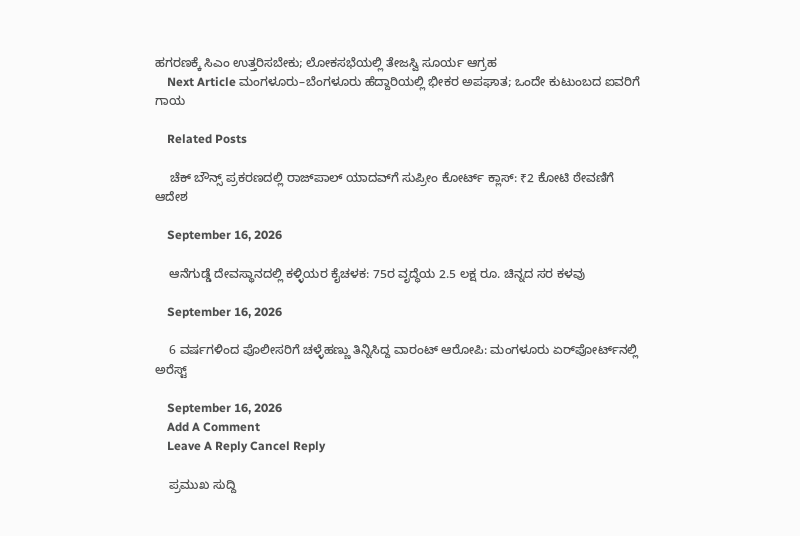ಹಗರಣಕ್ಕೆ ಸಿಎಂ ಉತ್ತರಿಸಬೇಕು; ಲೋಕಸಭೆಯಲ್ಲಿ ತೇಜಸ್ವಿ ಸೂರ್ಯ ಆಗ್ರಹ
    Next Article ಮಂಗಳೂರು–ಬೆಂಗಳೂರು ಹೆದ್ದಾರಿಯಲ್ಲಿ ಭೀಕರ ಅಪಘಾತ; ಒಂದೇ ಕುಟುಂಬದ ಐವರಿಗೆ ಗಾಯ

    Related Posts

    ಚೆಕ್ ಬೌನ್ಸ್ ಪ್ರಕರಣದಲ್ಲಿ ರಾಜ್‌ಪಾಲ್ ಯಾದವ್‌ಗೆ ಸುಪ್ರೀಂ ಕೋರ್ಟ್‌ ಕ್ಲಾಸ್: ₹2 ಕೋಟಿ ಠೇವಣಿಗೆ ಆದೇಶ

    September 16, 2026

    ಆನೆಗುಡ್ಡೆ ದೇವಸ್ಥಾನದಲ್ಲಿ ಕಳ್ಳಿಯರ ಕೈಚಳಕ: 75ರ ವೃದ್ಧೆಯ 2.5 ಲಕ್ಷ ರೂ. ಚಿನ್ನದ ಸರ ಕಳವು

    September 16, 2026

    6 ವರ್ಷಗಳಿಂದ ಪೊಲೀಸರಿಗೆ ಚಳ್ಳೆಹಣ್ಣು ತಿನ್ನಿಸಿದ್ದ ವಾರಂಟ್ ಆರೋಪಿ: ಮಂಗಳೂರು ಏರ್‌ಪೋರ್ಟ್‌ನಲ್ಲಿ ಅರೆಸ್ಟ್

    September 16, 2026
    Add A Comment
    Leave A Reply Cancel Reply

    ಪ್ರಮುಖ ಸುದ್ದಿ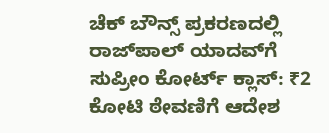ಚೆಕ್ ಬೌನ್ಸ್ ಪ್ರಕರಣದಲ್ಲಿ ರಾಜ್‌ಪಾಲ್ ಯಾದವ್‌ಗೆ ಸುಪ್ರೀಂ ಕೋರ್ಟ್‌ ಕ್ಲಾಸ್: ₹2 ಕೋಟಿ ಠೇವಣಿಗೆ ಆದೇಶ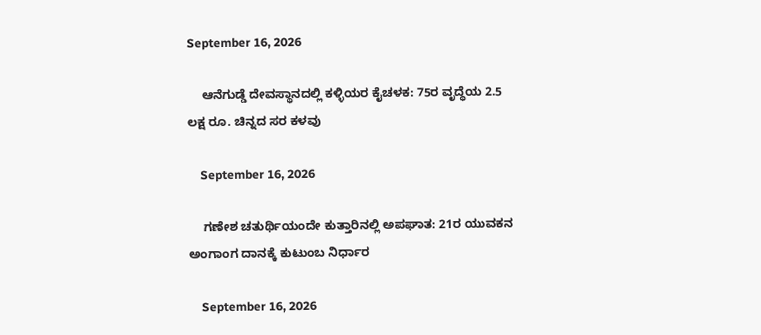September 16, 2026

    ಆನೆಗುಡ್ಡೆ ದೇವಸ್ಥಾನದಲ್ಲಿ ಕಳ್ಳಿಯರ ಕೈಚಳಕ: 75ರ ವೃದ್ಧೆಯ 2.5 ಲಕ್ಷ ರೂ. ಚಿನ್ನದ ಸರ ಕಳವು

    September 16, 2026

    ಗಣೇಶ ಚತುರ್ಥಿಯಂದೇ ಕುತ್ತಾರಿನಲ್ಲಿ ಅಪಘಾತ: 21ರ ಯುವಕನ ಅಂಗಾಂಗ ದಾನಕ್ಕೆ ಕುಟುಂಬ ನಿರ್ಧಾರ

    September 16, 2026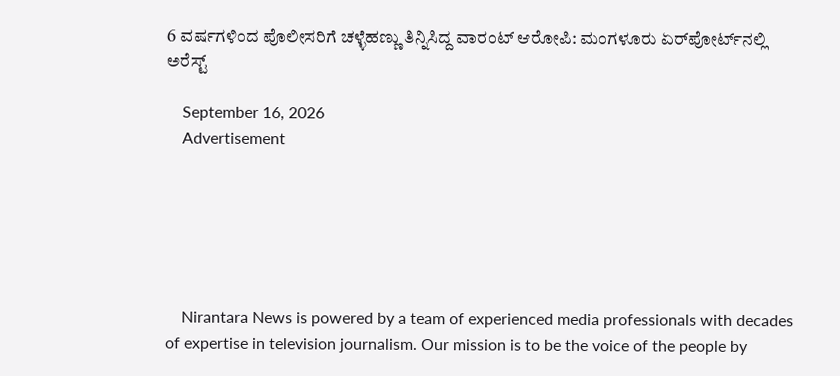6 ವರ್ಷಗಳಿಂದ ಪೊಲೀಸರಿಗೆ ಚಳ್ಳೆಹಣ್ಣು ತಿನ್ನಿಸಿದ್ದ ವಾರಂಟ್ ಆರೋಪಿ: ಮಂಗಳೂರು ಏರ್‌ಪೋರ್ಟ್‌ನಲ್ಲಿ ಅರೆಸ್ಟ್

    September 16, 2026
    Advertisement






    Nirantara News is powered by a team of experienced media professionals with decades of expertise in television journalism. Our mission is to be the voice of the people by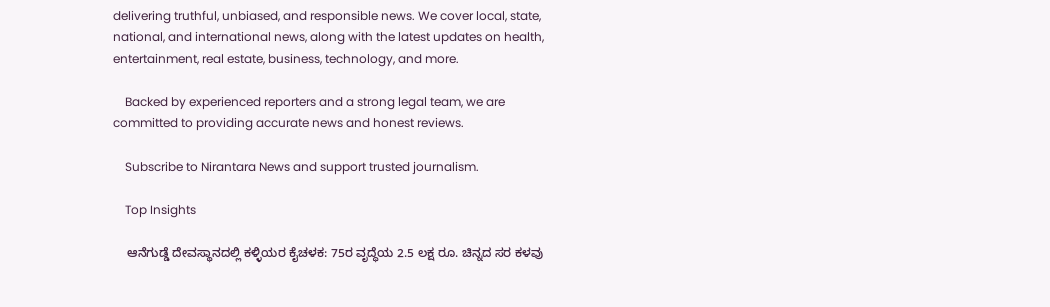delivering truthful, unbiased, and responsible news. We cover local, state, national, and international news, along with the latest updates on health, entertainment, real estate, business, technology, and more.

    Backed by experienced reporters and a strong legal team, we are committed to providing accurate news and honest reviews.

    Subscribe to Nirantara News and support trusted journalism.

    Top Insights

    ಆನೆಗುಡ್ಡೆ ದೇವಸ್ಥಾನದಲ್ಲಿ ಕಳ್ಳಿಯರ ಕೈಚಳಕ: 75ರ ವೃದ್ಧೆಯ 2.5 ಲಕ್ಷ ರೂ. ಚಿನ್ನದ ಸರ ಕಳವು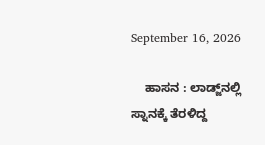September 16, 2026

    ಹಾಸನ : ಲಾಡ್ಜ್‌ನಲ್ಲಿ ಸ್ನಾನಕ್ಕೆ ತೆರಳಿದ್ದ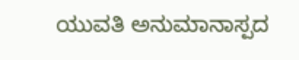ಯುವತಿ ಅನುಮಾನಾಸ್ಪದ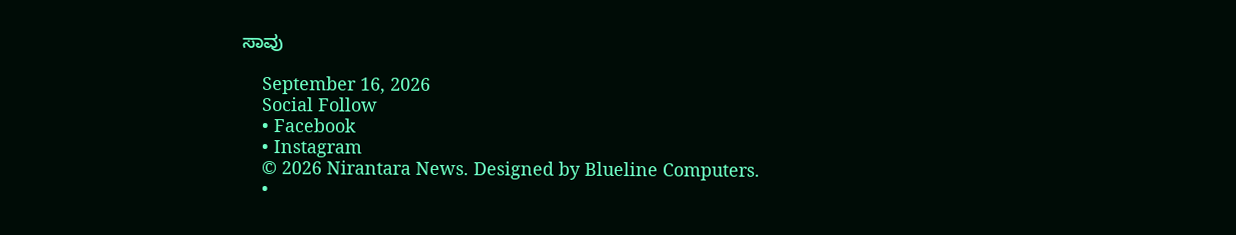ಸಾವು

    September 16, 2026
    Social Follow
    • Facebook
    • Instagram
    © 2026 Nirantara News. Designed by Blueline Computers.
    •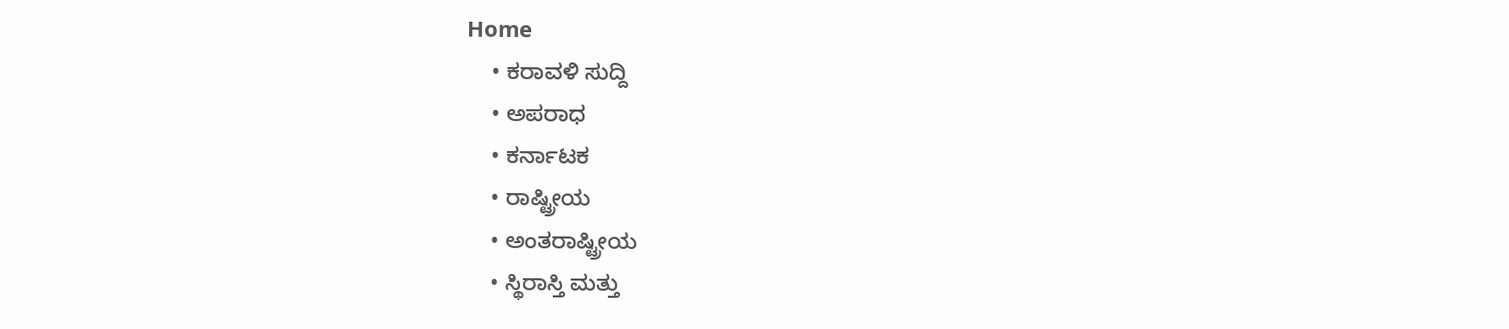Home
    • ಕರಾವಳಿ ಸುದ್ದಿ
    • ಅಪರಾಧ
    • ಕರ್ನಾಟಕ
    • ರಾಷ್ಟ್ರೀಯ
    • ಅಂತರಾಷ್ಟ್ರೀಯ
    • ಸ್ಥಿರಾಸ್ತಿ ಮತ್ತು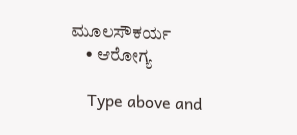ಮೂಲಸೌಕರ್ಯ
    • ಆರೋಗ್ಯ

    Type above and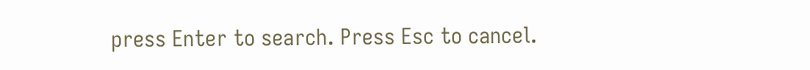press Enter to search. Press Esc to cancel.